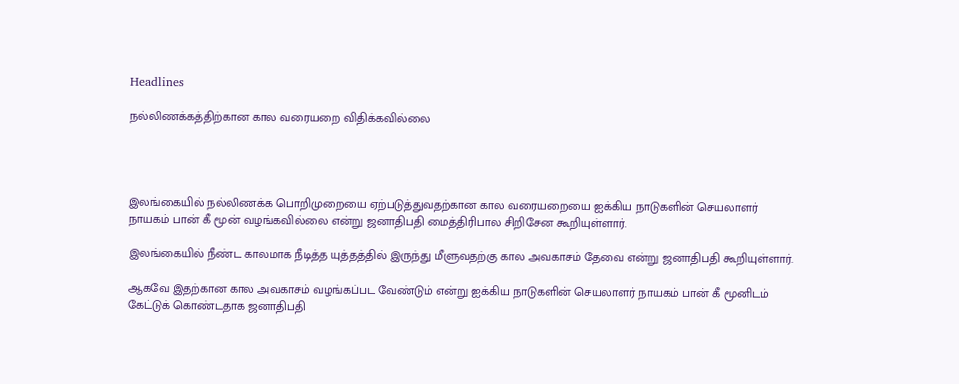Headlines

நல்லிணக்கத்திற்கான கால வரையறை விதிக்கவில்லை




இலங்கையில் நல்லிணக்க பொறிமுறையை ஏற்படுத்துவதற்கான கால வரையறையை ஐக்கிய நாடுகளின் செயலாளர் நாயகம் பான் கீ மூன் வழங்கவில்லை என்று ஜனாதிபதி மைத்திரிபால சிறிசேன கூறியுள்ளார்.

இலங்கையில் நீண்ட காலமாக நீடித்த யுத்தத்தில் இருந்து மீளுவதற்கு கால அவகாசம் தேவை என்று ஜனாதிபதி கூறியுள்ளார்.

ஆகவே இதற்கான கால அவகாசம் வழங்கப்பட வேண்டும் என்று ஐக்கிய நாடுகளின் செயலாளர் நாயகம் பான் கீ மூனிடம் கேட்டுக் கொண்டதாக ஜனாதிபதி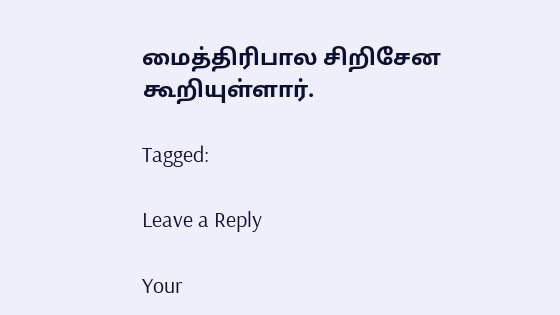மைத்திரிபால சிறிசேன கூறியுள்ளார்.

Tagged:

Leave a Reply

Your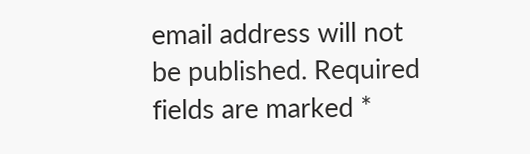email address will not be published. Required fields are marked *